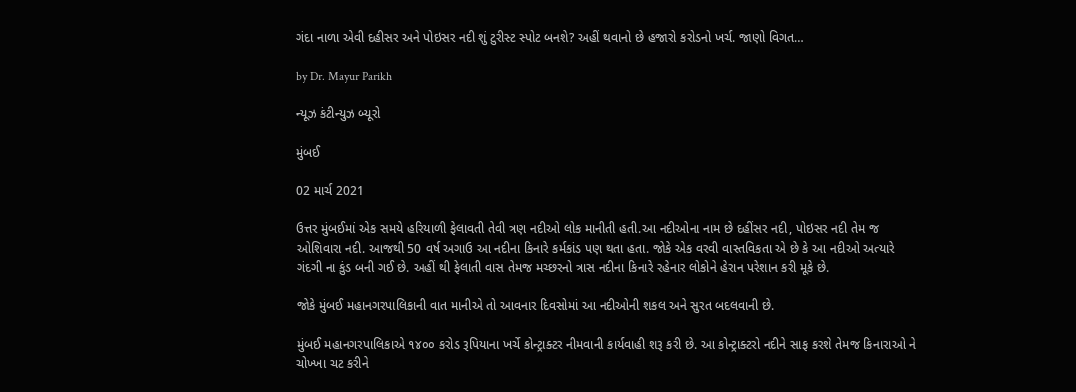ગંદા નાળા એવી દહીસર અને પોઇસર નદી શું ટુરીસ્ટ સ્પોટ બનશે? અહીં થવાનો છે હજારો કરોડનો ખર્ચ. જાણો વિગત…

by Dr. Mayur Parikh

ન્યૂઝ કંટીન્યુઝ બ્યૂરો

મુંબઈ

02 માર્ચ 2021

ઉત્તર મુંબઈમાં એક સમયે હરિયાળી ફેલાવતી તેવી ત્રણ નદીઓ લોક માનીતી હતી.આ નદીઓના નામ છે દહીંસર નદી, પોઇસર નદી તેમ જ ઓશિવારા નદી. આજથી 50 વર્ષ અગાઉ આ નદીના કિનારે કર્મકાંડ પણ થતા હતા. જોકે એક વરવી વાસ્તવિકતા એ છે કે આ નદીઓ અત્યારે ગંદગી ના કુંડ બની ગઈ છે. અહીં થી ફેલાતી વાસ તેમજ મચ્છરનો ત્રાસ નદીના કિનારે રહેનાર લોકોને હેરાન પરેશાન કરી મૂકે છે.

જોકે મુંબઈ મહાનગરપાલિકાની વાત માનીએ તો આવનાર દિવસોમાં આ નદીઓની શકલ અને સુરત બદલવાની છે.

મુંબઈ મહાનગરપાલિકાએ ૧૪૦૦ કરોડ રૂપિયાના ખર્ચે કોન્ટ્રાક્ટર નીમવાની કાર્યવાહી શરૂ કરી છે. આ કોન્ટ્રાક્ટરો નદીને સાફ કરશે તેમજ કિનારાઓ ને ચોખ્ખા ચટ કરીને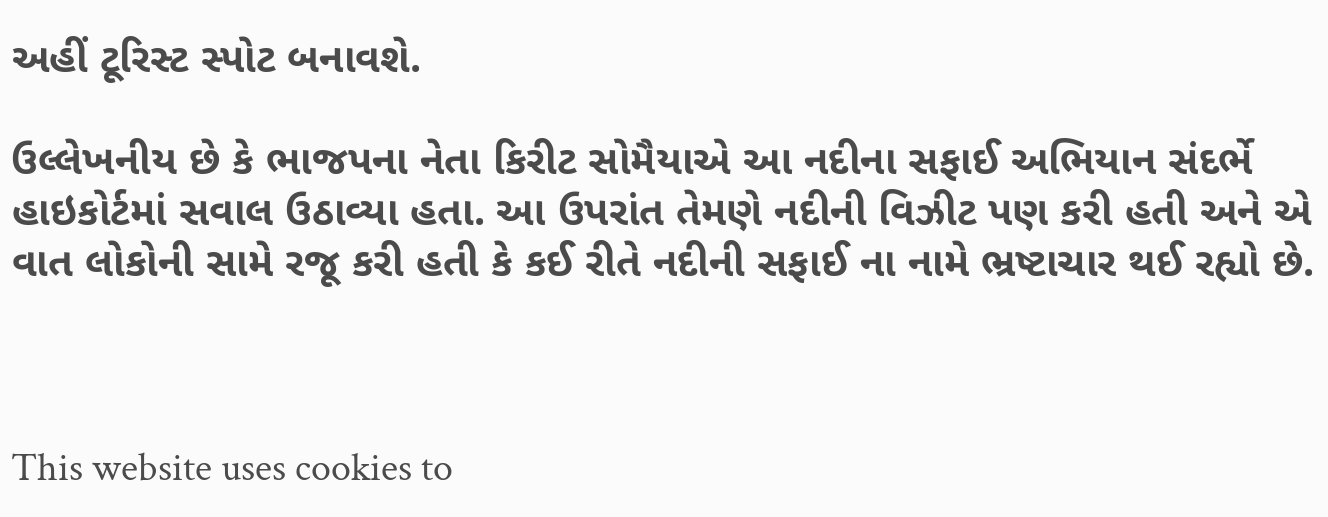અહીં ટૂરિસ્ટ સ્પોટ બનાવશે.

ઉલ્લેખનીય છે કે ભાજપના નેતા કિરીટ સોમૈયાએ આ નદીના સફાઈ અભિયાન સંદર્ભે હાઇકોર્ટમાં સવાલ ઉઠાવ્યા હતા. આ ઉપરાંત તેમણે નદીની વિઝીટ પણ કરી હતી અને એ વાત લોકોની સામે રજૂ કરી હતી કે કઈ રીતે નદીની સફાઈ ના નામે ભ્રષ્ટાચાર થઈ રહ્યો છે.



This website uses cookies to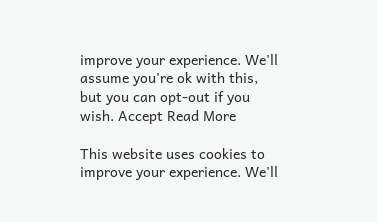improve your experience. We'll assume you're ok with this, but you can opt-out if you wish. Accept Read More

This website uses cookies to improve your experience. We'll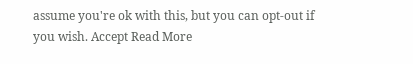assume you're ok with this, but you can opt-out if you wish. Accept Read More